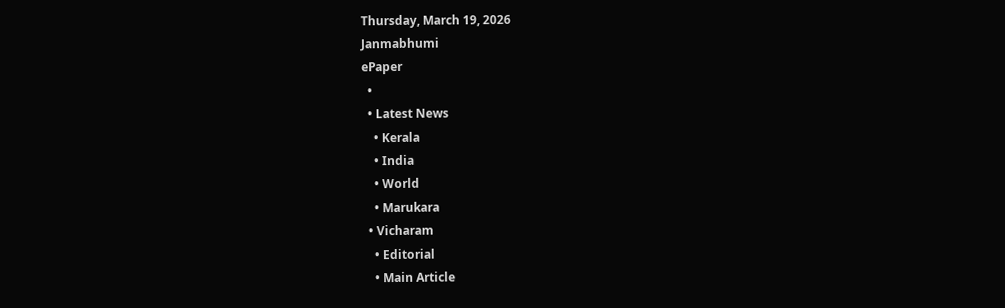Thursday, March 19, 2026
Janmabhumi
ePaper
  •
  • Latest News
    • Kerala
    • India
    • World
    • Marukara
  • Vicharam
    • Editorial
    • Main Article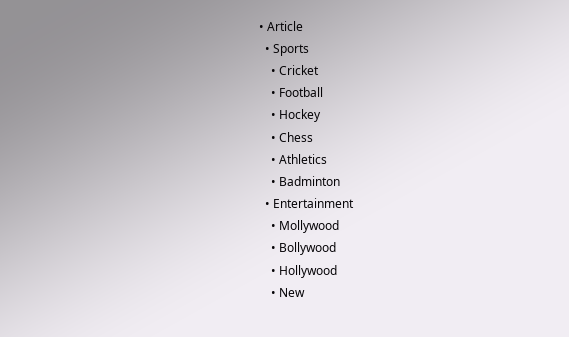• Article
  • Sports
    • Cricket
    • Football
    • Hockey
    • Chess
    • Athletics
    • Badminton
  • Entertainment
    • Mollywood
    • Bollywood
    • Hollywood
    • New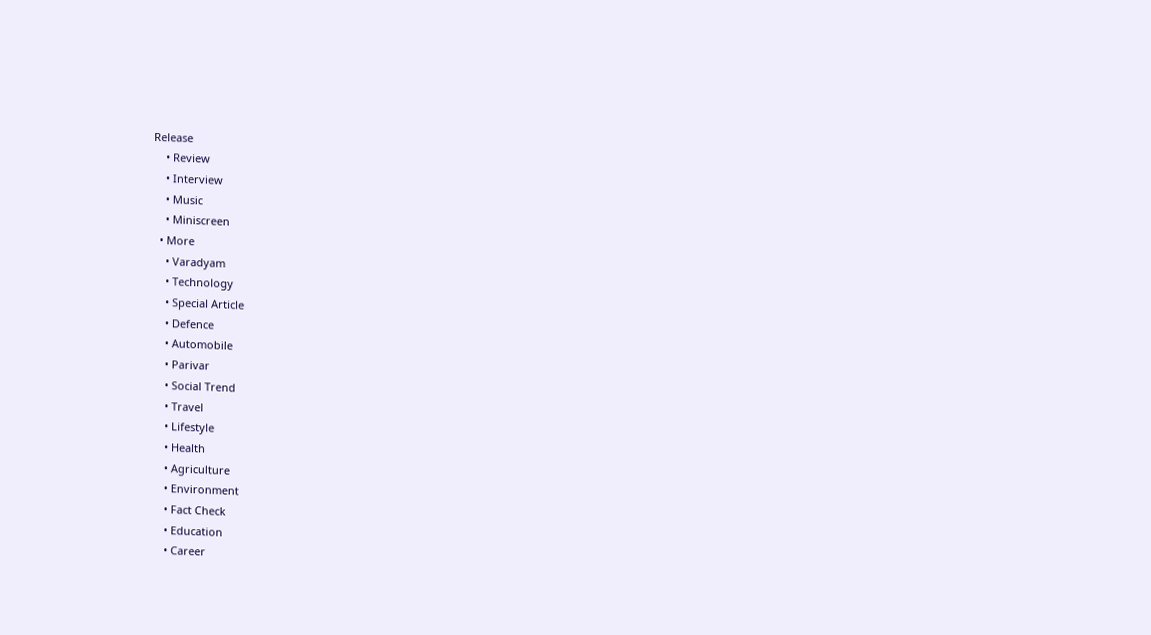Release
    • Review
    • Interview
    • Music
    • Miniscreen
  • More
    • Varadyam
    • Technology
    • Special Article
    • Defence
    • Automobile
    • Parivar
    • Social Trend
    • Travel
    • Lifestyle
    • Health
    • Agriculture
    • Environment
    • Fact Check
    • Education
    • Career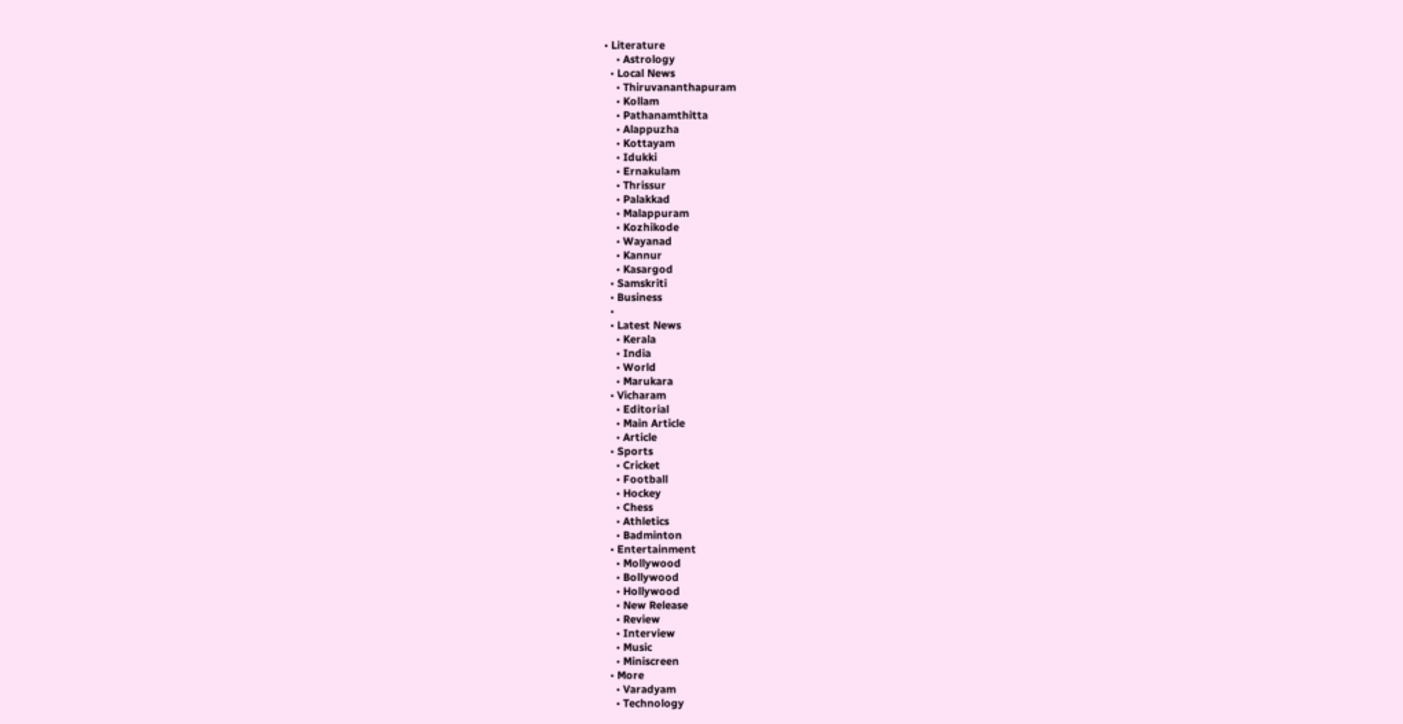• Literature
    • Astrology
  • Local News
    • Thiruvananthapuram
    • Kollam
    • Pathanamthitta
    • Alappuzha
    • Kottayam
    • Idukki
    • Ernakulam
    • Thrissur
    • Palakkad
    • Malappuram
    • Kozhikode
    • Wayanad
    • Kannur
    • Kasargod
  • Samskriti
  • Business
  •
  • Latest News
    • Kerala
    • India
    • World
    • Marukara
  • Vicharam
    • Editorial
    • Main Article
    • Article
  • Sports
    • Cricket
    • Football
    • Hockey
    • Chess
    • Athletics
    • Badminton
  • Entertainment
    • Mollywood
    • Bollywood
    • Hollywood
    • New Release
    • Review
    • Interview
    • Music
    • Miniscreen
  • More
    • Varadyam
    • Technology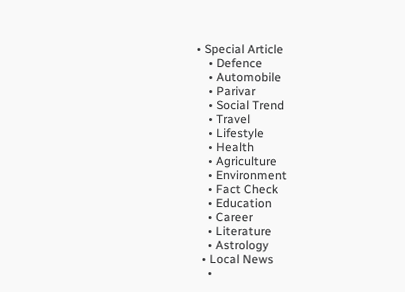• Special Article
    • Defence
    • Automobile
    • Parivar
    • Social Trend
    • Travel
    • Lifestyle
    • Health
    • Agriculture
    • Environment
    • Fact Check
    • Education
    • Career
    • Literature
    • Astrology
  • Local News
    •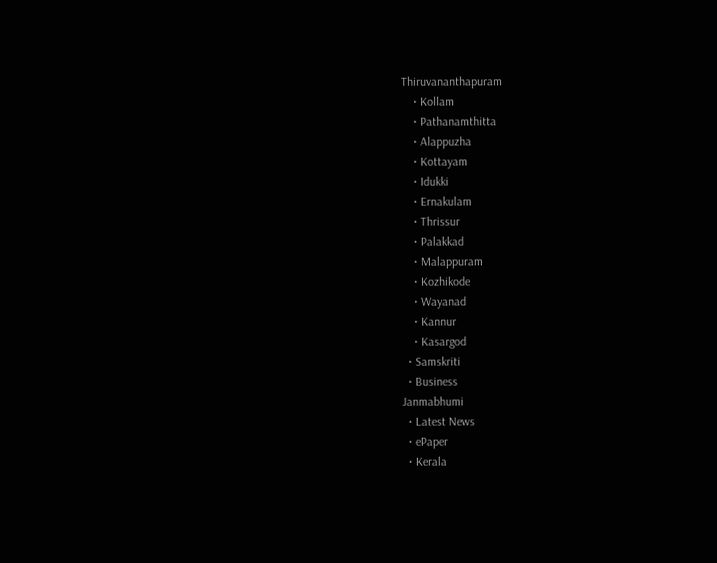Thiruvananthapuram
    • Kollam
    • Pathanamthitta
    • Alappuzha
    • Kottayam
    • Idukki
    • Ernakulam
    • Thrissur
    • Palakkad
    • Malappuram
    • Kozhikode
    • Wayanad
    • Kannur
    • Kasargod
  • Samskriti
  • Business
Janmabhumi
  • Latest News
  • ePaper
  • Kerala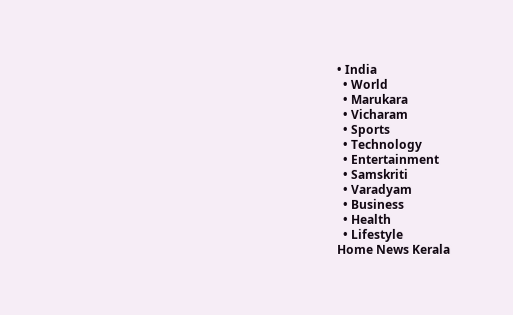• India
  • World
  • Marukara
  • Vicharam
  • Sports
  • Technology
  • Entertainment
  • Samskriti
  • Varadyam
  • Business
  • Health
  • Lifestyle
Home News Kerala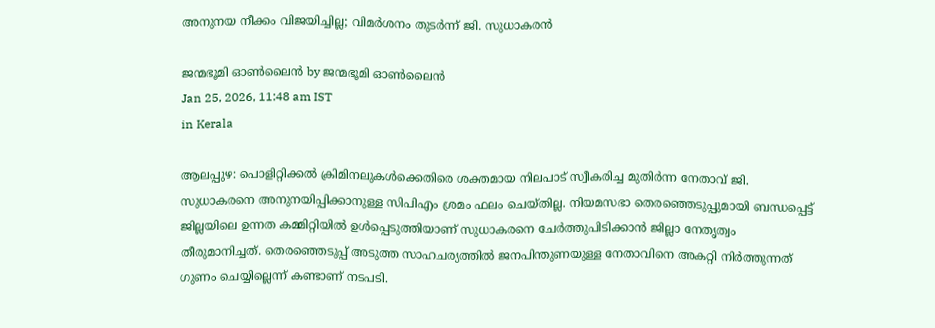അനുനയ നീക്കം വിജയിച്ചില്ല; വിമര്‍ശനം തുടര്‍ന്ന് ജി. സുധാകരന്‍

ജന്മഭൂമി ഓണ്‍ലൈന്‍ by ജന്മഭൂമി ഓണ്‍ലൈന്‍
Jan 25, 2026, 11:48 am IST
in Kerala

ആലപ്പുഴ: പൊളിറ്റിക്കല്‍ ക്രിമിനലുകള്‍ക്കെതിരെ ശക്തമായ നിലപാട് സ്വീകരിച്ച മുതിര്‍ന്ന നേതാവ് ജി. സുധാകരനെ അനുനയിപ്പിക്കാനുള്ള സിപിഎം ശ്രമം ഫലം ചെയ്തില്ല. നിയമസഭാ തെരഞ്ഞെടുപ്പുമായി ബന്ധപ്പെട്ട് ജില്ലയിലെ ഉന്നത കമ്മിറ്റിയില്‍ ഉള്‍പ്പെടുത്തിയാണ് സുധാകരനെ ചേര്‍ത്തുപിടിക്കാന്‍ ജില്ലാ നേതൃത്വം തീരുമാനിച്ചത്. തെരഞ്ഞെടുപ്പ് അടുത്ത സാഹചര്യത്തില്‍ ജനപിന്തുണയുള്ള നേതാവിനെ അകറ്റി നിര്‍ത്തുന്നത് ഗുണം ചെയ്യില്ലെന്ന് കണ്ടാണ് നടപടി.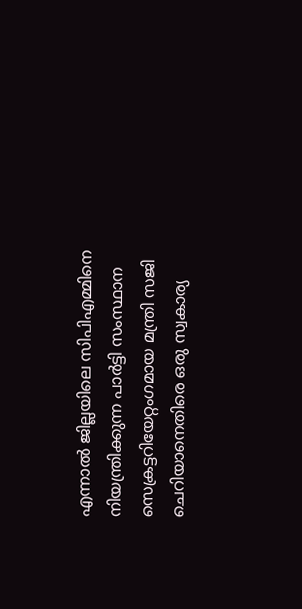എന്നാല്‍ ജില്ലയിലെ സിപിഎമ്മിനെ നിയന്ത്രിക്കുന്ന പാര്‍ട്ടി സംസ്ഥാന സെക്രട്ടറിയേറ്റംഗമായ മന്ത്രി സജി ചെറിയാനെതിരെ ഒരു സ്വകാര്യ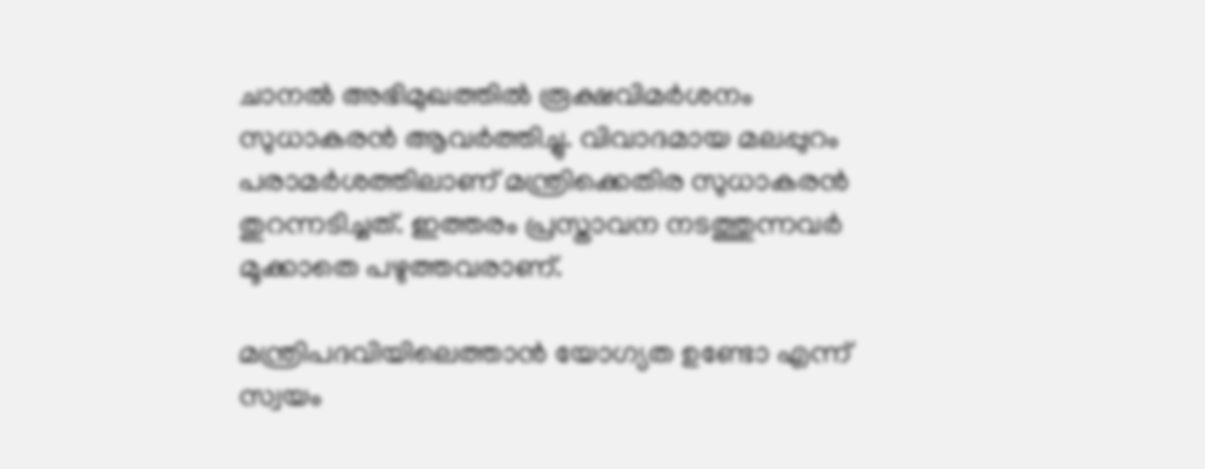ചാനല്‍ അഭിമുഖത്തില്‍ രൂക്ഷവിമര്‍ശനം സുധാകരന്‍ ആവര്‍ത്തിച്ചു. വിവാദമായ മലപ്പുറം പരാമര്‍ശത്തിലാണ് മന്ത്രിക്കെതിര സുധാകരന്‍ തുറന്നടിച്ചത്. ഇത്തരം പ്രസ്താവന നടത്തുന്നവര്‍ മൂക്കാതെ പഴുത്തവരാണ്.

മന്ത്രിപദവിയിലെത്താന്‍ യോഗ്യത ഉണ്ടോ എന്ന് സ്വയം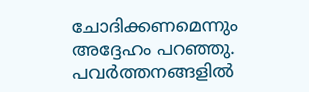ചോദിക്കണമെന്നും അദ്ദേഹം പറഞ്ഞു. പവര്‍ത്തനങ്ങളില്‍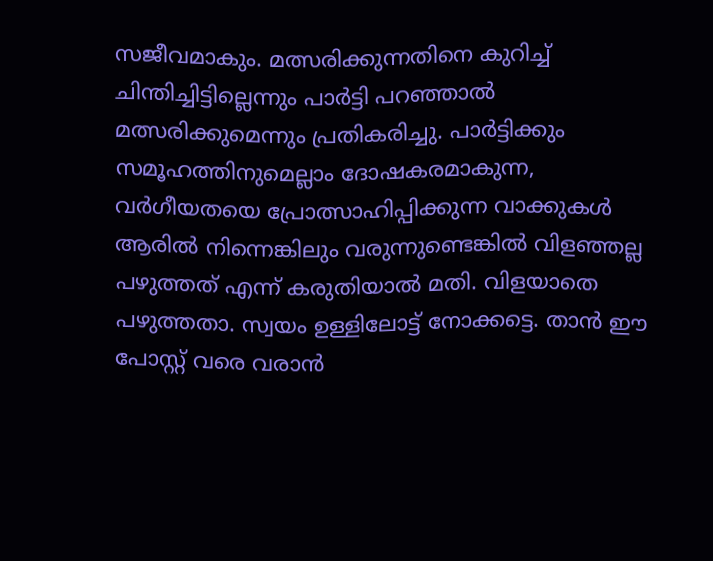സജീവമാകും. മത്സരിക്കുന്നതിനെ കുറിച്ച് ചിന്തിച്ചിട്ടില്ലെന്നും പാര്‍ട്ടി പറഞ്ഞാല്‍ മത്സരിക്കുമെന്നും പ്രതികരിച്ചു. പാര്‍ട്ടിക്കും സമൂഹത്തിനുമെല്ലാം ദോഷകരമാകുന്ന, വര്‍ഗീയതയെ പ്രോത്സാഹിപ്പിക്കുന്ന വാക്കുകള്‍ ആരില്‍ നിന്നെങ്കിലും വരുന്നുണ്ടെങ്കില്‍ വിളഞ്ഞല്ല പഴുത്തത് എന്ന് കരുതിയാല്‍ മതി. വിളയാതെ പഴുത്തതാ. സ്വയം ഉള്ളിലോട്ട് നോക്കട്ടെ. താന്‍ ഈ പോസ്റ്റ് വരെ വരാന്‍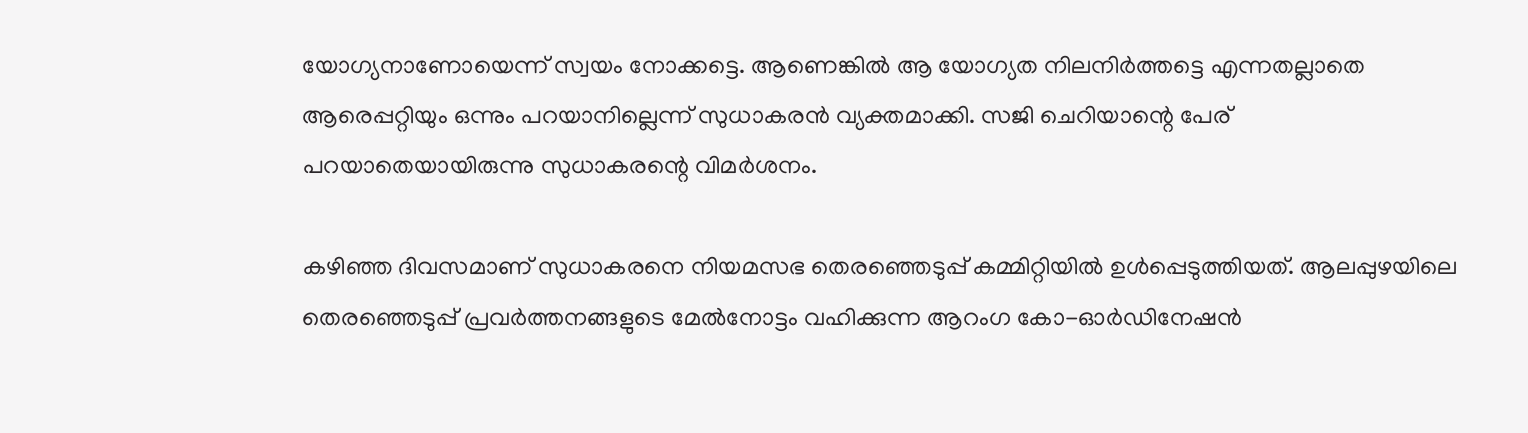യോഗ്യനാണോയെന്ന് സ്വയം നോക്കട്ടെ. ആണെങ്കില്‍ ആ യോഗ്യത നിലനിര്‍ത്തട്ടെ എന്നതല്ലാതെ ആരെപ്പറ്റിയും ഒന്നും പറയാനില്ലെന്ന് സുധാകരന്‍ വ്യക്തമാക്കി. സജി ചെറിയാന്റെ പേര് പറയാതെയായിരുന്നു സുധാകരന്റെ വിമര്‍ശനം.

കഴിഞ്ഞ ദിവസമാണ് സുധാകരനെ നിയമസഭ തെരഞ്ഞെടുപ്പ് കമ്മിറ്റിയില്‍ ഉള്‍പ്പെടുത്തിയത്. ആലപ്പുഴയിലെ തെരഞ്ഞെടുപ്പ് പ്രവര്‍ത്തനങ്ങളുടെ മേല്‍നോട്ടം വഹിക്കുന്ന ആറംഗ കോ-ഓര്‍ഡിനേഷന്‍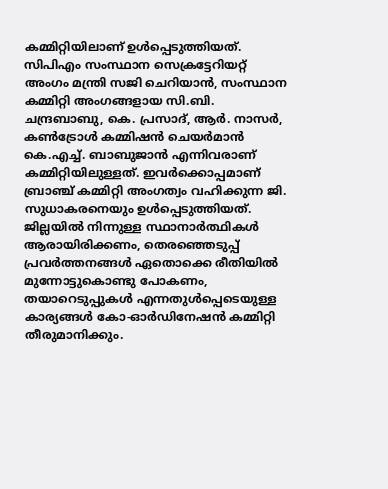കമ്മിറ്റിയിലാണ് ഉള്‍പ്പെടുത്തിയത്. സിപിഎം സംസ്ഥാന സെക്രട്ടേറിയറ്റ് അംഗം മന്ത്രി സജി ചെറിയാന്‍, സംസ്ഥാന കമ്മിറ്റി അംഗങ്ങളായ സി.ബി. ചന്ദ്രബാബു, കെ. പ്രസാദ്, ആര്‍. നാസര്‍, കണ്‍ട്രോള്‍ കമ്മിഷന്‍ ചെയര്‍മാന്‍ കെ.എച്ച്. ബാബുജാന്‍ എന്നിവരാണ് കമ്മിറ്റിയിലുള്ളത്. ഇവര്‍ക്കൊപ്പമാണ് ബ്രാഞ്ച് കമ്മിറ്റി അംഗത്വം വഹിക്കുന്ന ജി. സുധാകരനെയും ഉള്‍പ്പെടുത്തിയത്. ജില്ലയില്‍ നിന്നുള്ള സ്ഥാനാര്‍ത്ഥികള്‍ ആരായിരിക്കണം, തെരഞ്ഞെടുപ്പ് പ്രവര്‍ത്തനങ്ങള്‍ ഏതൊക്കെ രീതിയില്‍ മുന്നോട്ടുകൊണ്ടു പോകണം, തയാറെടുപ്പുകള്‍ എന്നതുള്‍പ്പെടെയുള്ള കാര്യങ്ങള്‍ കോ-ഓര്‍ഡിനേഷന്‍ കമ്മിറ്റി തീരുമാനിക്കും.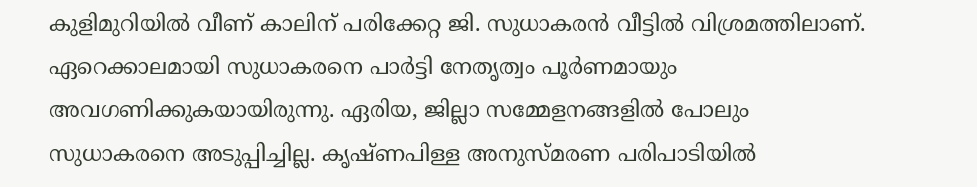കുളിമുറിയില്‍ വീണ് കാലിന് പരിക്കേറ്റ ജി. സുധാകരന്‍ വീട്ടില്‍ വിശ്രമത്തിലാണ്. ഏറെക്കാലമായി സുധാകരനെ പാര്‍ട്ടി നേതൃത്വം പൂര്‍ണമായും അവഗണിക്കുകയായിരുന്നു. ഏരിയ, ജില്ലാ സമ്മേളനങ്ങളില്‍ പോലും സുധാകരനെ അടുപ്പിച്ചില്ല. കൃഷ്ണപിള്ള അനുസ്മരണ പരിപാടിയില്‍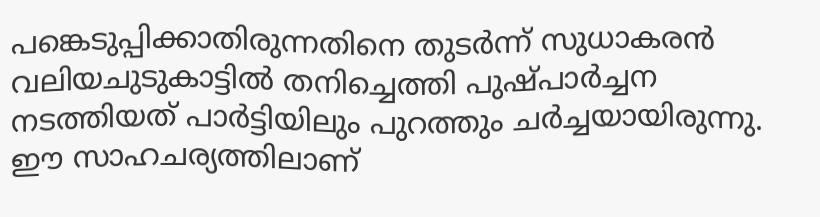പങ്കെടുപ്പിക്കാതിരുന്നതിനെ തുടര്‍ന്ന് സുധാകരന്‍ വലിയചുടുകാട്ടില്‍ തനിച്ചെത്തി പുഷ്പാര്‍ച്ചന നടത്തിയത് പാര്‍ട്ടിയിലും പുറത്തും ചര്‍ച്ചയായിരുന്നു. ഈ സാഹചര്യത്തിലാണ്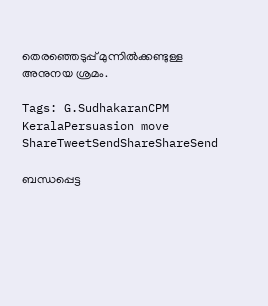തെരഞ്ഞെടുപ്പ് മുന്നില്‍ക്കണ്ടുള്ള അനുനയ ശ്രമം.

Tags: G.SudhakaranCPM KeralaPersuasion move
ShareTweetSendShareShareSend

ബന്ധപ്പെട്ട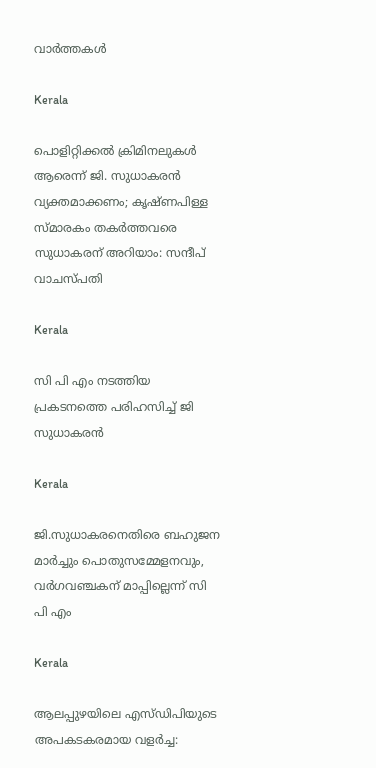വാര്‍ത്തകള്‍

Kerala

പൊളിറ്റിക്കല്‍ ക്രിമിനലുകള്‍ ആരെന്ന് ജി. സുധാകരന്‍ വ്യക്തമാക്കണം; കൃഷ്ണപിള്ള സ്മാരകം തകര്‍ത്തവരെ സുധാകരന് അറിയാം: സന്ദീപ് വാചസ്പതി

Kerala

സി പി എം നടത്തിയ പ്രകടനത്തെ പരിഹസിച്ച് ജി സുധാകരന്‍

Kerala

ജി.സുധാകരനെതിരെ ബഹുജന മാര്‍ച്ചും പൊതുസമ്മേളനവും, വര്‍ഗവഞ്ചകന് മാപ്പില്ലെന്ന് സി പി എം

Kerala

ആലപ്പുഴയിലെ എസ്ഡിപിയുടെ അപകടകരമായ വളർച്ച: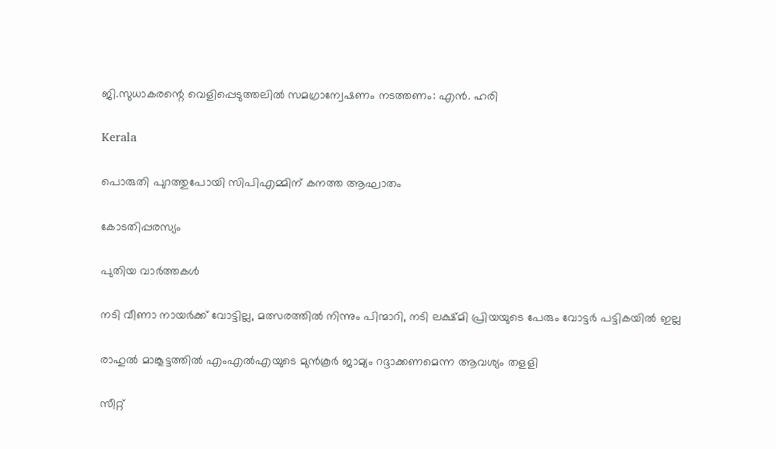ജി.സുധാകരന്റെ വെളിപ്പെടുത്തലിൽ സമഗ്രാന്വേഷണം നടത്തണം: എൻ. ഹരി

Kerala

പൊരുതി പുറത്തുപോയി സിപിഎമ്മിന് കനത്ത ആഘാതം

കോടതിപ്പരസ്യം

പുതിയ വാര്‍ത്തകള്‍

നടി വീണാ നായര്‍ക്ക് വോട്ടില്ല, മത്സരത്തില്‍ നിന്നും പിന്മാറി, നടി ലക്ഷ്മി പ്രിയയുടെ പേരും വോട്ടര്‍ പട്ടികയില്‍ ഇല്ല

രാഹുല്‍ മാങ്കൂട്ടത്തില്‍ എംഎല്‍എയുടെ മുന്‍കൂര്‍ ജാമ്യം റദ്ദാക്കണമെന്ന ആവശ്യം തളളി

സീറ്റ്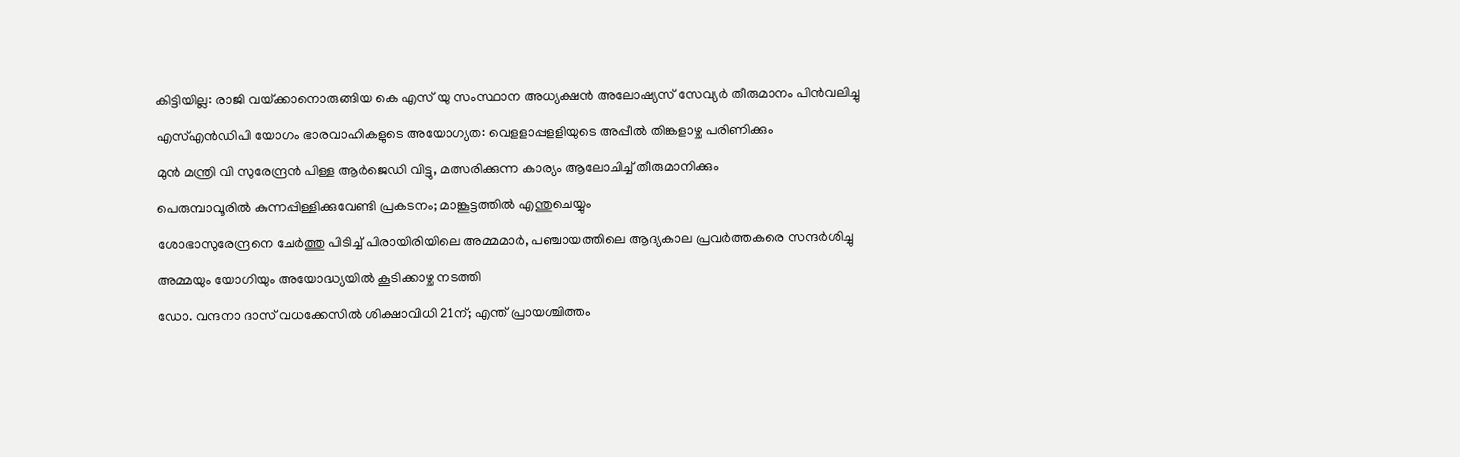കിട്ടിയില്ല: രാജി വയ്‌ക്കാനൊരുങ്ങിയ കെ എസ് യു സംസ്ഥാന അധ്യക്ഷന്‍ അലോഷ്യസ് സേവ്യര്‍ തീരുമാനം പിന്‍വലിച്ചു

എസ്എന്‍ഡിപി യോഗം ഭാരവാഹികളുടെ അയോഗ്യത: വെളളാപ്പളളിയുടെ അപ്പീല്‍ തിങ്കളാഴ്ച പരിണിക്കും

മുന്‍ മന്ത്രി വി സുരേന്ദ്രന്‍ പിള്ള ആര്‍ജെഡി വിട്ടു, മത്സരിക്കുന്ന കാര്യം ആലോചിച്ച് തീരുമാനിക്കും

പെരുമ്പാവൂരിൽ കുന്നപ്പിള്ളിക്കുവേണ്ടി പ്രകടനം; മാങ്കൂട്ടത്തിൽ എന്തുചെയ്യും

ശോഭാസുരേന്ദ്രനെ ചേര്‍ത്തു പിടിച്ച് പിരായിരിയിലെ അമ്മമാര്‍, പഞ്ചായത്തിലെ ആദ്യകാല പ്രവര്‍ത്തകരെ സന്ദര്‍ശിച്ചു

അമ്മയും യോഗിയും അയോദ്ധ്യയിൽ കൂടിക്കാഴ്ച നടത്തി

ഡോ. വന്ദനാ ദാസ് വധക്കേസിൽ ശിക്ഷാവിധി 21ന്; എന്ത് പ്രായശ്ചിത്തം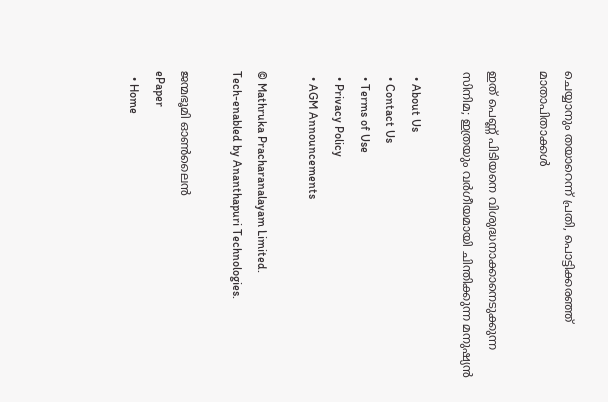ചെയ്യാനും തയാറെന്ന് പ്രതി, പൊട്ടിക്കരഞ്ഞ് മാതാപിതാക്കൾ

ഇത് പെണ്ണ് പിടിയനെ വിശുദ്ധനാക്കാനെടുക്കുന്ന സിനിമ; ഇത്രയും വർഗീയമായി ചിന്തിക്കുന്ന മനുഷ്യൻ

  • About Us
  • Contact Us
  • Terms of Use
  • Privacy Policy
  • AGM Announcements

© Mathruka Pracharanalayam Limited.
Tech-enabled by Ananthapuri Technologies.

ജന്മഭൂമി ഓണ്‍ലൈന്‍
ePaper
  • Home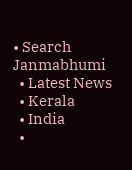• Search Janmabhumi
  • Latest News
  • Kerala
  • India
  •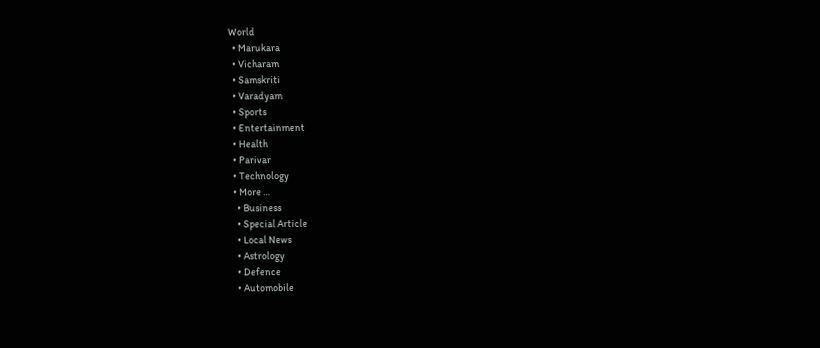World
  • Marukara
  • Vicharam
  • Samskriti
  • Varadyam
  • Sports
  • Entertainment
  • Health
  • Parivar
  • Technology
  • More …
    • Business
    • Special Article
    • Local News
    • Astrology
    • Defence
    • Automobile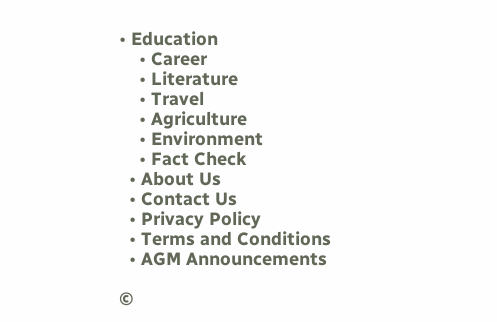• Education
    • Career
    • Literature
    • Travel
    • Agriculture
    • Environment
    • Fact Check
  • About Us
  • Contact Us
  • Privacy Policy
  • Terms and Conditions
  • AGM Announcements

©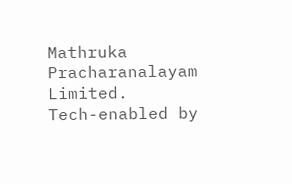Mathruka Pracharanalayam Limited.
Tech-enabled by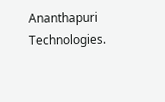Ananthapuri Technologies.